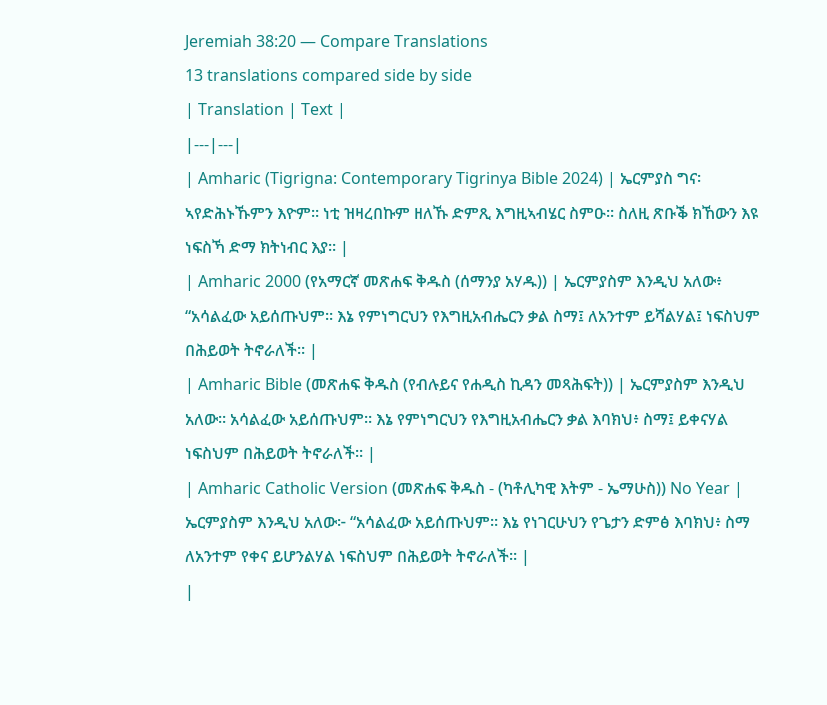Jeremiah 38:20 — Compare Translations
13 translations compared side by side
| Translation | Text |
|---|---|
| Amharic (Tigrigna: Contemporary Tigrinya Bible 2024) | ኤርምያስ ግና፡ ኣየድሕኑኹምን እዮም። ነቲ ዝዛረበኩም ዘለኹ ድምጺ እግዚኣብሄር ስምዑ። ስለዚ ጽቡቕ ክኸውን እዩ ነፍስኻ ድማ ክትነብር እያ። |
| Amharic 2000 (የአማርኛ መጽሐፍ ቅዱስ (ሰማንያ አሃዱ)) | ኤርምያስም እንዲህ አለው፥ “አሳልፈው አይሰጡህም። እኔ የምነግርህን የእግዚአብሔርን ቃል ስማ፤ ለአንተም ይሻልሃል፤ ነፍስህም በሕይወት ትኖራለች። |
| Amharic Bible (መጽሐፍ ቅዱስ (የብሉይና የሐዲስ ኪዳን መጻሕፍት)) | ኤርምያስም እንዲህ አለው። አሳልፈው አይሰጡህም። እኔ የምነግርህን የእግዚአብሔርን ቃል እባክህ፥ ስማ፤ ይቀናሃል ነፍስህም በሕይወት ትኖራለች። |
| Amharic Catholic Version (መጽሐፍ ቅዱስ - (ካቶሊካዊ እትም - ኤማሁስ)) No Year | ኤርምያስም እንዲህ አለው፦ “አሳልፈው አይሰጡህም። እኔ የነገርሁህን የጌታን ድምፅ እባክህ፥ ስማ ለአንተም የቀና ይሆንልሃል ነፍስህም በሕይወት ትኖራለች። |
|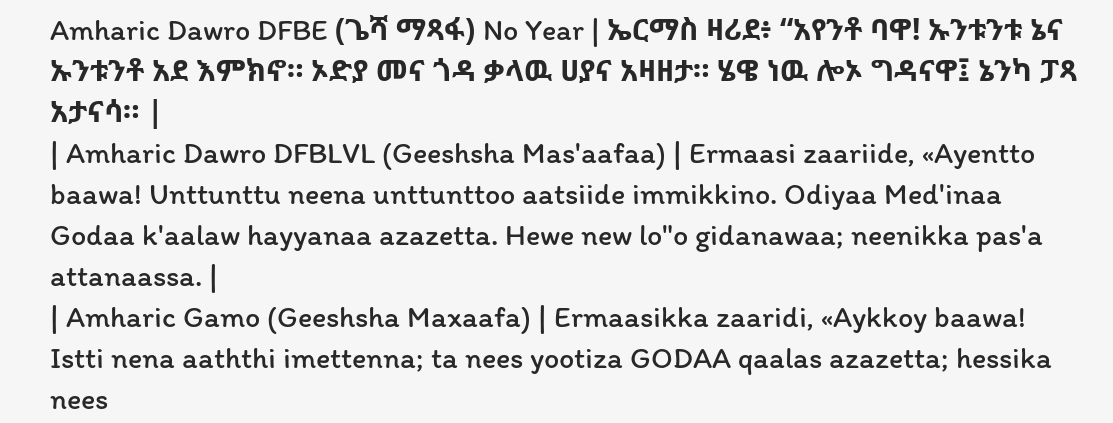Amharic Dawro DFBE (ጌሻ ማጻፋ) No Year | ኤርማስ ዛሪደ፥ “አየንቶ ባዋ! ኡንቱንቱ ኔና ኡንቱንቶ አደ እምክኖ። ኦድያ መና ጎዳ ቃላዉ ሀያና አዛዘታ። ሄዌ ነዉ ሎኦ ግዳናዋ፤ ኔንካ ፓጻ አታናሳ። |
| Amharic Dawro DFBLVL (Geeshsha Mas'aafaa) | Ermaasi zaariide, «Ayentto baawa! Unttunttu neena unttunttoo aatsiide immikkino. Odiyaa Med'inaa Godaa k'aalaw hayyanaa azazetta. Hewe new lo"o gidanawaa; neenikka pas'a attanaassa. |
| Amharic Gamo (Geeshsha Maxaafa) | Ermaasikka zaaridi, «Aykkoy baawa! Istti nena aaththi imettenna; ta nees yootiza GODAA qaalas azazetta; hessika nees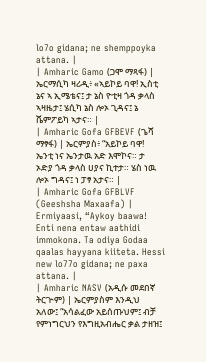lo7o gidana; ne shemppoyka attana. |
| Amharic Gamo (ጋሞ ማጻፋ) | ኤርማሲካ ዛሪዲ፥ «ኣይኮይ ባዋ! ኢስቲ ኔና ኣ ኢሜቴና፤ ታ ኔስ ዮቲዛ ጎዳ ቃላስ ኣዛዜታ፤ ሄሲካ ኔስ ሎኦ ጊዳና፤ ኔ ሼምፖይካ ኣታና። |
| Amharic Gofa GFBEVF (ጌሻ ማፃፋ) | ኤርምያስ፥ “አይኮይ ባዋ! ኤንቲ ነና ኤንታዉ አድ እሞኮና። ታ ኦድያ ጎዳ ቃላስ ሀያና ኪተታ። ሄስ ነዉ ሎኦ ግዳና፤ ነ ፓፃ አታና። |
| Amharic Gofa GFBLVF (Geeshsha Maxaafa) | Ermiyaasi, “Aykoy baawa! Enti nena entaw aathidi immokona. Ta odiya Godaa qaalas hayyana kiiteta. Hessi new lo77o gidana; ne paxa attana. |
| Amharic NASV (አዲሱ መደበኛ ትርጒም) | ኤርምያስም እንዲህ አለው፤ “አሳልፈው አይሰጡህም፤ ብቻ የምነግርህን የእግዚአብሔር ቃል ታዘዝ፤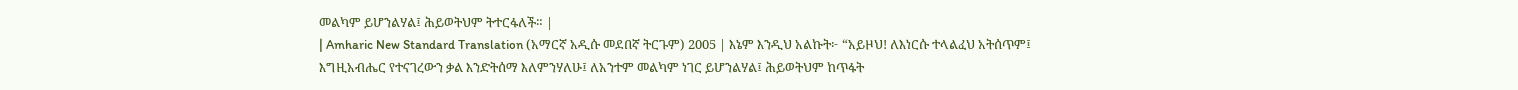መልካም ይሆንልሃል፤ ሕይወትህም ትተርፋለች። |
| Amharic New Standard Translation (አማርኛ አዲሱ መደበኛ ትርጉም) 2005 | እኔም እንዲህ አልኩት፦ “አይዞህ! ለእነርሱ ተላልፈህ አትሰጥም፤ እግዚአብሔር የተናገረውን ቃል እንድትሰማ እለምንሃለሁ፤ ለአንተም መልካም ነገር ይሆንልሃል፤ ሕይወትህም ከጥፋት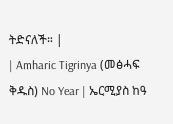ትድናለች። |
| Amharic Tigrinya (መፅሓፍ ቅዱስ) No Year | ኤርሚያስ ከዓ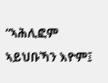“ኣሕሊፎም ኣይህቡኻን እዮም፤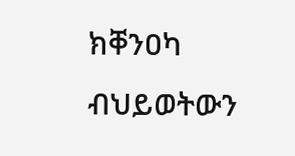ክቐንዐካ ብህይወትውን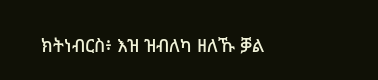ክትነብርስ፥ እዝ ዝብለካ ዘለኹ ቓል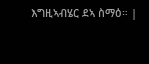እግዚኣብሄር ደኣ ስማዕ። |